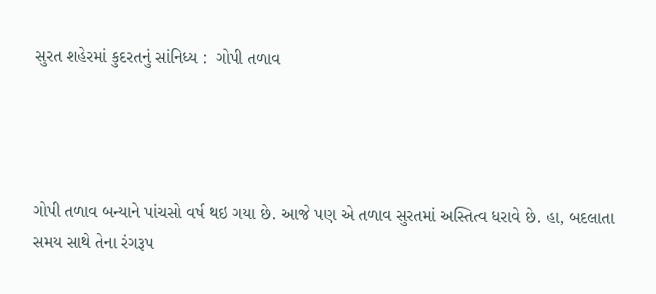સુરત શહેરમાં કુદરતનું સાંનિધ્ય :  ગોપી તળાવ




ગોપી તળાવ બન્યાને પાંચસો વર્ષ થઇ ગયા છે. આજે પણ એ તળાવ સુરતમાં અસ્તિત્વ ધરાવે છે. હા, બદલાતા સમય સાથે તેના રંગરૂપ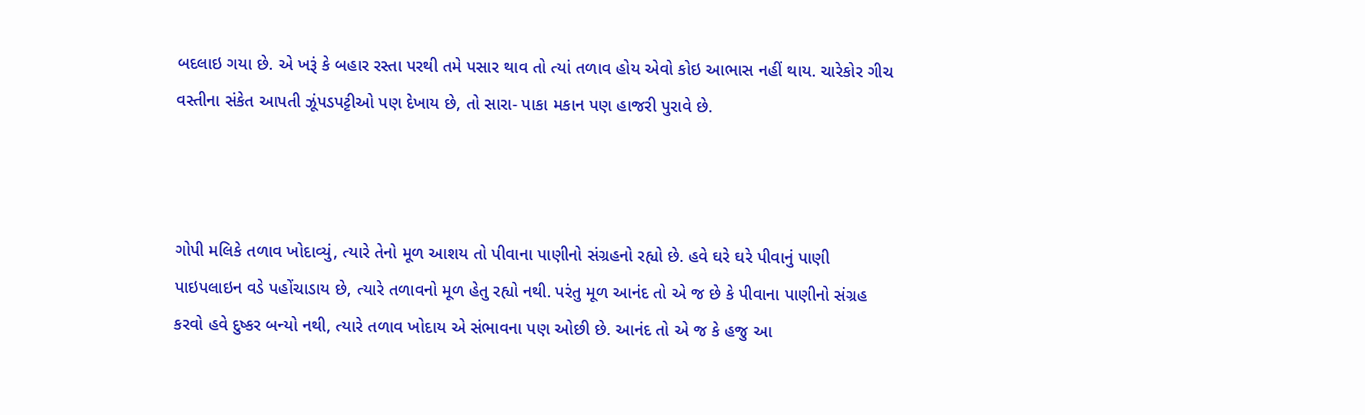બદલાઇ ગયા છે. એ ખરૂં કે બહાર રસ્તા પરથી તમે પસાર થાવ તો ત્યાં તળાવ હોય એવો કોઇ આભાસ નહીં થાય. ચારેકોર ગીચ વસ્તીના સંકેત આપતી ઝૂંપડપટ્ટીઓ પણ દેખાય છે, તો સારા- પાકા મકાન પણ હાજરી પુરાવે છે.



ગોપી મલિકે તળાવ ખોદાવ્યું, ત્યારે તેનો મૂળ આશય તો પીવાના પાણીનો સંગ્રહનો રહ્યો છે. હવે ઘરે ઘરે પીવાનું પાણી પાઇપલાઇન વડે પહોંચાડાય છે, ત્યારે તળાવનો મૂળ હેતુ રહ્યો નથી. પરંતુ મૂળ આનંદ તો એ જ છે કે પીવાના પાણીનો સંગ્રહ કરવો હવે દુષ્કર બન્યો નથી, ત્યારે તળાવ ખોદાય એ સંભાવના પણ ઓછી છે. આનંદ તો એ જ કે હજુ આ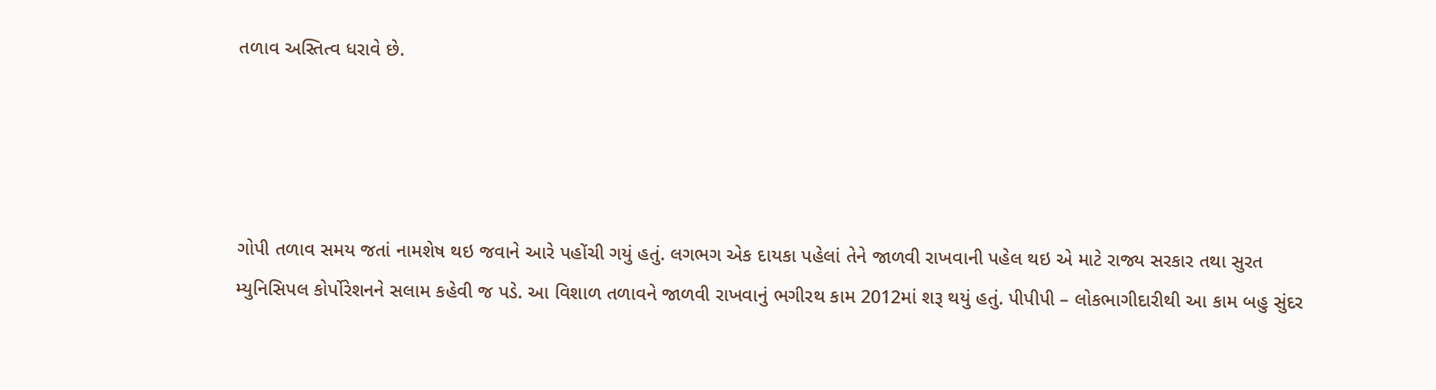તળાવ અસ્તિત્વ ધરાવે છે.




ગોપી તળાવ સમય જતાં નામશેષ થઇ જવાને આરે પહોંચી ગયું હતું. લગભગ એક દાયકા પહેલાં તેને જાળવી રાખવાની પહેલ થઇ એ માટે રાજ્ય સરકાર તથા સુરત મ્યુનિસિપલ કોર્પોરેશનને સલામ કહેવી જ પડે. આ વિશાળ તળાવને જાળવી રાખવાનું ભગીરથ કામ 2012માં શરૂ થયું હતું. પીપીપી – લોકભાગીદારીથી આ કામ બહુ સુંદર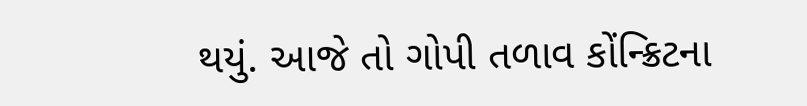થયું. આજે તો ગોપી તળાવ કોંન્ક્રિટના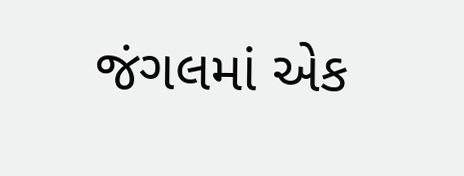જંગલમાં એક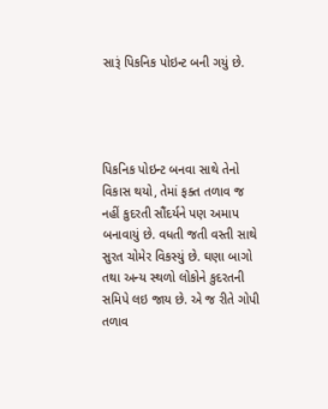સારૂં પિકનિક પોઇન્ટ બની ગયું છે.




પિકનિક પોઇન્ટ બનવા સાથે તેનો વિકાસ થયો, તેમાં ફક્ત તળાવ જ નહીં કુદરતી સૌંદર્યને પણ અમાપ બનાવાયું છે. વધતી જતી વસ્તી સાથે સુરત ચોમેર વિકસ્યું છે. ઘણા બાગો તથા અન્ય સ્થળો લોકોને કુદરતની સમિપે લઇ જાય છે. એ જ રીતે ગોપી તળાવ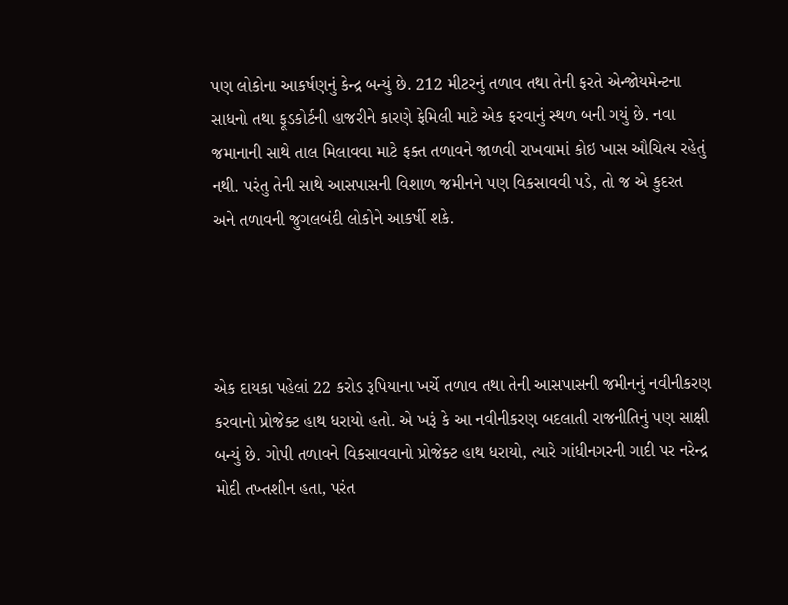પણ લોકોના આકર્ષણનું કેન્દ્ર બન્યું છે. 212 મીટરનું તળાવ તથા તેની ફરતે એન્જોયમેન્ટના સાધનો તથા ફૂડકોર્ટની હાજરીને કારણે ફેમિલી માટે એક ફરવાનું સ્થળ બની ગયું છે. નવા જમાનાની સાથે તાલ મિલાવવા માટે ફક્ત તળાવને જાળવી રાખવામાં કોઇ ખાસ ઔચિત્ય રહેતું નથી. પરંતુ તેની સાથે આસપાસની વિશાળ જમીનને પણ વિકસાવવી પડે, તો જ એ કુદરત અને તળાવની જુગલબંદી લોકોને આકર્ષી શકે.




એક દાયકા પહેલાં 22 કરોડ રૂપિયાના ખર્ચે તળાવ તથા તેની આસપાસની જમીનનું નવીનીકરણ કરવાનો પ્રોજેક્ટ હાથ ધરાયો હતો. એ ખરૂં કે આ નવીનીકરણ બદલાતી રાજનીતિનું પણ સાક્ષી બન્યું છે. ગોપી તળાવને વિકસાવવાનો પ્રોજેક્ટ હાથ ધરાયો, ત્યારે ગાંધીનગરની ગાદી પર નરેન્દ્ર મોદી તખ્તશીન હતા, પરંત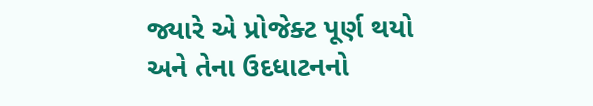જ્યારે એ પ્રોજેક્ટ પૂર્ણ થયો અને તેના ઉદધાટનનો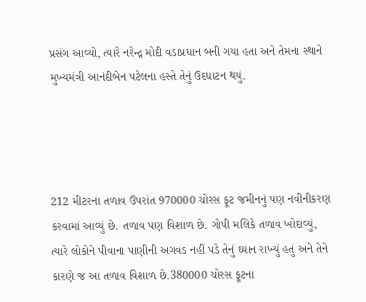પ્રસંગ આવ્યો, ત્યારે નરેન્દ્ર મોદી વડાપ્રધાન બની ગયા હતા અને તેમના સ્થાને મુખ્યમંત્રી આનંદીબેન પટેલના હસ્તે તેનું ઉદધાટન થયું.




212 મીટરના તળાવ ઉપરાંત 970000 ચોરસ ફૂટ જમીનનું પણ નવીનીકરણ કરવામાં આવ્યું છે. તળાવ પણ વિશાળ છે. ગોપી મલિકે તળાવ ખોદાવ્યું, ત્યારે લોકોને પીવાના પાણીની અગવડ નહીં પડે તેનું ઘ્યાન રાખ્યું હતું અને તેને કારણે જ આ તળાવ વિશાળ છે.380000 ચોરસ ફૂટના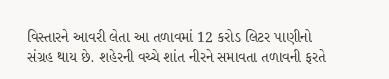વિસ્તારને આવરી લેતા આ તળાવમાં 12 કરોડ લિટર પાણીનો સંગ્રહ થાય છે. શહેરની વચ્ચે શાંત નીરને સમાવતા તળાવની ફરતે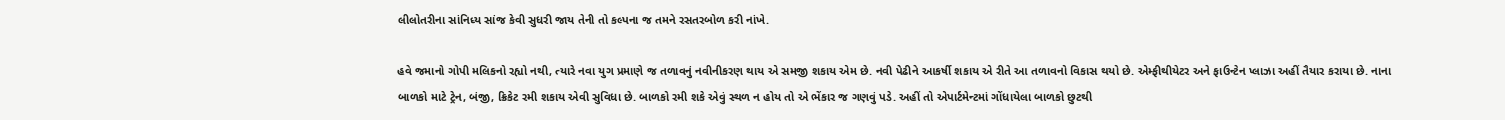લીલોતરીના સાંનિધ્ય સાંજ કેવી સુધરી જાય તેની તો કલ્પના જ તમને રસતરબોળ કરી નાંખે.

હવે જમાનો ગોપી મલિકનો રહ્યો નથી, ત્યારે નવા યુગ પ્રમાણે જ તળાવનું નવીનીકરણ થાય એ સમજી શકાય એમ છે. નવી પેઢીને આકર્ષી શકાય એ રીતે આ તળાવનો વિકાસ થયો છે. એમ્ફીથીયેટર અને ફાઉન્ટેન પ્લાઝા અહીં તૈયાર કરાયા છે. નાના બાળકો માટે ટ્રેન, બંજી, ક્રિકેટ રમી શકાય એવી સુવિધા છે. બાળકો રમી શકે એવું સ્થળ ન હોય તો એ ભેંકાર જ ગણવું પડે. અહીં તો એપાર્ટમેન્ટમાં ગોંધાયેલા બાળકો છુટથી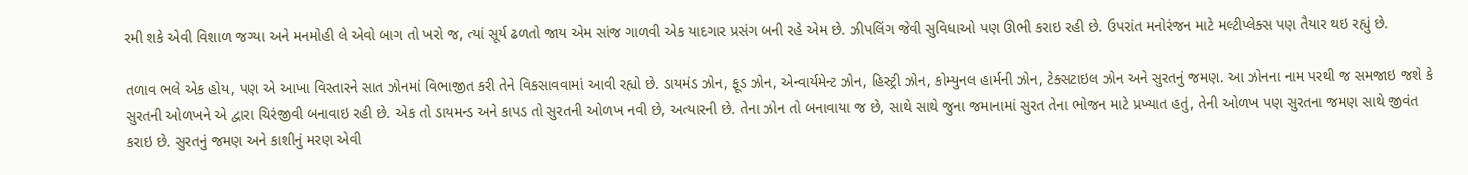રમી શકે એવી વિશાળ જગ્યા અને મનમોહી લે એવો બાગ તો ખરો જ, ત્યાં સૂર્ય ઢળતો જાય એમ સાંજ ગાળવી એક યાદગાર પ્રસંગ બની રહે એમ છે. ઝીપલિંગ જેવી સુવિધાઓ પણ ઊભી કરાઇ રહી છે. ઉપરાંત મનોરંજન માટે મલ્ટીપ્લેક્સ પણ તૈયાર થઇ રહ્યું છે.

તળાવ ભલે એક હોય, પણ એ આખા વિસ્તારને સાત ઝોનમાં વિભાજીત કરી તેને વિકસાવવામાં આવી રહ્યો છે. ડાયમંડ ઝોન, ફૂડ ઝોન, એન્વાર્યમેન્ટ ઝોન, હિસ્ટ્રી ઝોન, કોમ્યુનલ હાર્મની ઝોન, ટેક્સટાઇલ ઝોન અને સુરતનું જમણ. આ ઝોનના નામ પરથી જ સમજાઇ જશે કે સુરતની ઓળખને એ દ્વારા ચિરંજીવી બનાવાઇ રહી છે. એક તો ડાયમન્ડ અને કાપડ તો સુરતની ઓળખ નવી છે, અત્યારની છે. તેના ઝોન તો બનાવાયા જ છે, સાથે સાથે જુના જમાનામાં સુરત તેના ભોજન માટે પ્રખ્યાત હતું, તેની ઓળખ પણ સુરતના જમણ સાથે જીવંત કરાઇ છે. સુરતનું જમણ અને કાશીનું મરણ એવી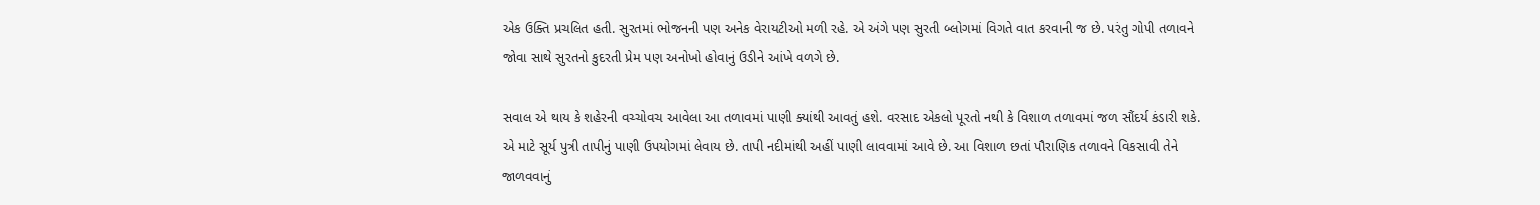એક ઉક્તિ પ્રચલિત હતી. સુરતમાં ભોજનની પણ અનેક વેરાયટીઓ મળી રહે. એ અંગે પણ સુરતી બ્લોગમાં વિગતે વાત કરવાની જ છે. પરંતુ ગોપી તળાવને જોવા સાથે સુરતનો કુદરતી પ્રેમ પણ અનોખો હોવાનું ઉડીને આંખે વળગે છે.

સવાલ એ થાય કે શહેરની વચ્ચોવચ આવેલા આ તળાવમાં પાણી ક્યાંથી આવતું હશે. વરસાદ એકલો પૂરતો નથી કે વિશાળ તળાવમાં જળ સૌંદર્ય કંડારી શકે. એ માટે સૂર્ય પુત્રી તાપીનું પાણી ઉપયોગમાં લેવાય છે. તાપી નદીમાંથી અહીં પાણી લાવવામાં આવે છે. આ વિશાળ છતાં પૌરાણિક તળાવને વિકસાવી તેને જાળવવાનું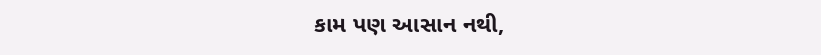કામ પણ આસાન નથી,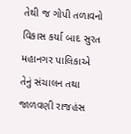તેથી જ ગોપી તળાવનો વિકાસ કર્યા બાદ સુરત મહાનગર પાલિકાએ તેનું સંચાલન તથા જાળવણી રાજહંસ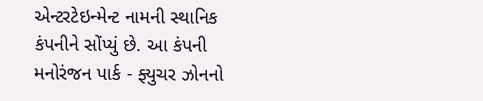એન્ટરટેઇન્મેન્ટ નામની સ્થાનિક કંપનીને સોંપ્યું છે. આ કંપની મનોરંજન પાર્ક - ફ્યુચર ઝોનનો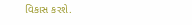વિકાસ કરશે.